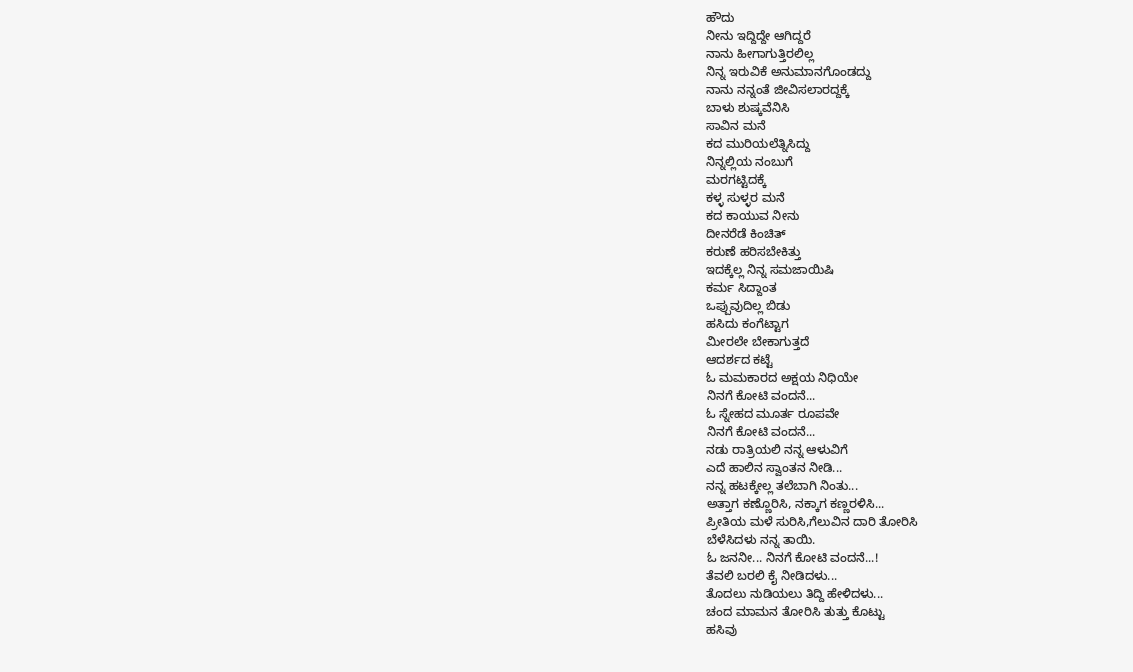ಹೌದು
ನೀನು ಇದ್ದಿದ್ದೇ ಆಗಿದ್ದರೆ
ನಾನು ಹೀಗಾಗುತ್ತಿರಲಿಲ್ಲ
ನಿನ್ನ ಇರುವಿಕೆ ಅನುಮಾನಗೊಂಡದ್ದು
ನಾನು ನನ್ನಂತೆ ಜೀವಿಸಲಾರದ್ದಕ್ಕೆ
ಬಾಳು ಶುಷ್ಕವೆನಿಸಿ
ಸಾವಿನ ಮನೆ
ಕದ ಮುರಿಯಲೆತ್ನಿಸಿದ್ದು
ನಿನ್ನಲ್ಲಿಯ ನಂಬುಗೆ
ಮರಗಟ್ಟಿದಕ್ಕೆ
ಕಳ್ಳ ಸುಳ್ಳರ ಮನೆ
ಕದ ಕಾಯುವ ನೀನು
ದೀನರೆಡೆ ಕಿಂಚಿತ್
ಕರುಣೆ ಹರಿಸಬೇಕಿತ್ತು
ಇದಕ್ಕೆಲ್ಲ ನಿನ್ನ ಸಮಜಾಯಿಷಿ
ಕರ್ಮ ಸಿದ್ದಾಂತ
ಒಪ್ಪುವುದಿಲ್ಲ ಬಿಡು
ಹಸಿದು ಕಂಗೆಟ್ಟಾಗ
ಮೀರಲೇ ಬೇಕಾಗುತ್ತದೆ
ಆದರ್ಶದ ಕಟ್ಟೆ
ಓ ಮಮಕಾರದ ಅಕ್ಷಯ ನಿಧಿಯೇ
ನಿನಗೆ ಕೋಟಿ ವಂದನೆ...
ಓ ಸ್ನೇಹದ ಮೂರ್ತ ರೂಪವೇ
ನಿನಗೆ ಕೋಟಿ ವಂದನೆ...
ನಡು ರಾತ್ರಿಯಲಿ ನನ್ನ ಆಳುವಿಗೆ
ಎದೆ ಹಾಲಿನ ಸ್ವಾಂತನ ನೀಡಿ...
ನನ್ನ ಹಟಕ್ಕೇಲ್ಲ ತಲೆಬಾಗಿ ನಿಂತು...
ಅತ್ತಾಗ ಕಣ್ಣೊರಿಸಿ, ನಕ್ಕಾಗ ಕಣ್ಣರಳಿಸಿ...
ಪ್ರೀತಿಯ ಮಳೆ ಸುರಿಸಿ,ಗೆಲುವಿನ ದಾರಿ ತೋರಿಸಿ
ಬೆಳೆಸಿದಳು ನನ್ನ ತಾಯಿ.
ಓ ಜನನೀ... ನಿನಗೆ ಕೋಟಿ ವಂದನೆ...!
ತೆವಲಿ ಬರಲಿ ಕೈ ನೀಡಿದಳು...
ತೊದಲು ನುಡಿಯಲು ತಿದ್ದಿ ಹೇಳಿದಳು...
ಚಂದ ಮಾಮನ ತೋರಿಸಿ ತುತ್ತು ಕೊಟ್ಟು
ಹಸಿವು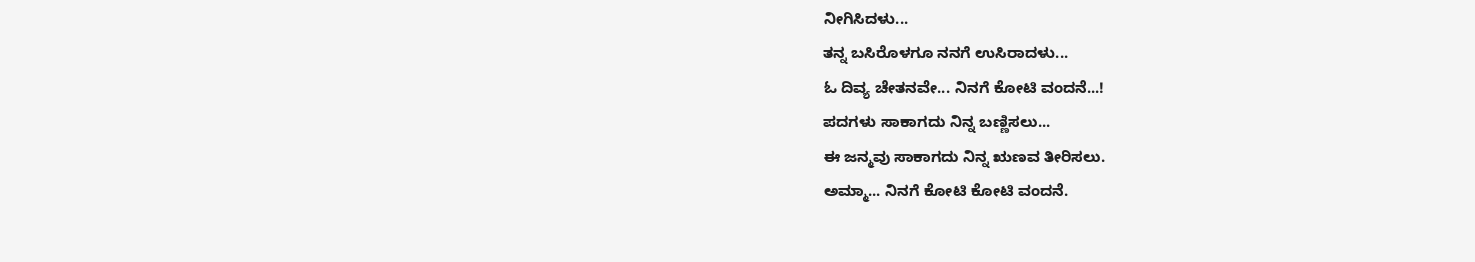ನೀಗಿಸಿದಳು...
ತನ್ನ ಬಸಿರೊಳಗೂ ನನಗೆ ಉಸಿರಾದಳು...
ಓ ದಿವ್ಯ ಚೇತನವೇ... ನಿನಗೆ ಕೋಟಿ ವಂದನೆ...!
ಪದಗಳು ಸಾಕಾಗದು ನಿನ್ನ ಬಣ್ಣಿಸಲು...
ಈ ಜನ್ಮವು ಸಾಕಾಗದು ನಿನ್ನ ಋಣವ ತೀರಿಸಲು.
ಅಮ್ಮಾ... ನಿನಗೆ ಕೋಟಿ ಕೋಟಿ ವಂದನೆ.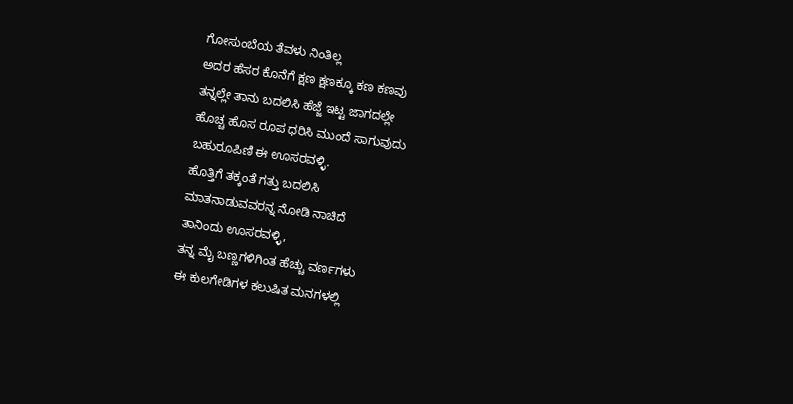ಗೋಸುಂಬೆಯ ತೆವಳು ನಿಂತಿಲ್ಲ
ಅದರ ಹೆಸರ ಕೊನೆಗೆ ಕ್ಷಣ ಕ್ಷಣಕ್ಕೂ ಕಣ ಕಣವು
ತನ್ನಲ್ಲೇ ತಾನು ಬದಲಿಸಿ ಹೆಜ್ಜೆ ಇಟ್ಟ ಜಾಗದಲ್ಲೇ
ಹೊಚ್ಚ ಹೊಸ ರೂಪ ಧರಿಸಿ ಮುಂದೆ ಸಾಗುವುದು
ಬಹುರೂಪಿಣಿ ಈ ಊಸರವಳ್ಳಿ.
ಹೊತ್ತಿಗೆ ತಕ್ಕಂತೆ ಗತ್ತು ಬದಲಿಸಿ
ಮಾತನಾಡುವವರನ್ನ ನೋಡಿ ನಾಚಿದೆ
ತಾನಿಂದು ಊಸರವಳ್ಳಿ,
ತನ್ನ ಮೈ ಬಣ್ಣಗಳಿಗಿಂತ ಹೆಚ್ಚು ವರ್ಣಗಳು
ಈ ಕುಲಗೇಡಿಗಳ ಕಲುಷಿತ ಮನಗಳಲ್ಲಿ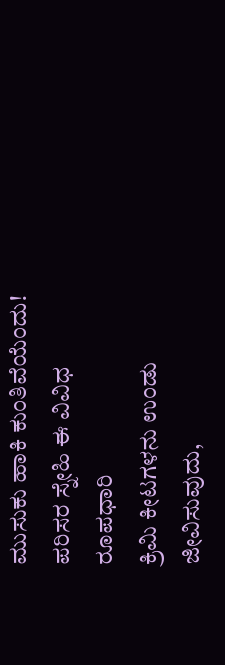ಮುಸುಕು ಹಾಕಿ ಕುಂತಿವೆಯೆಂದು!
ಪರಿಸರ ಸ್ನೇಹಿ ಈ ವಿವಿಧ ರೂಪಧಾರಿ
ಕ್ರಿಮಿ ಕೀಟಗಳನು ಉಂಡು ಜೀವಿಸುವುದು,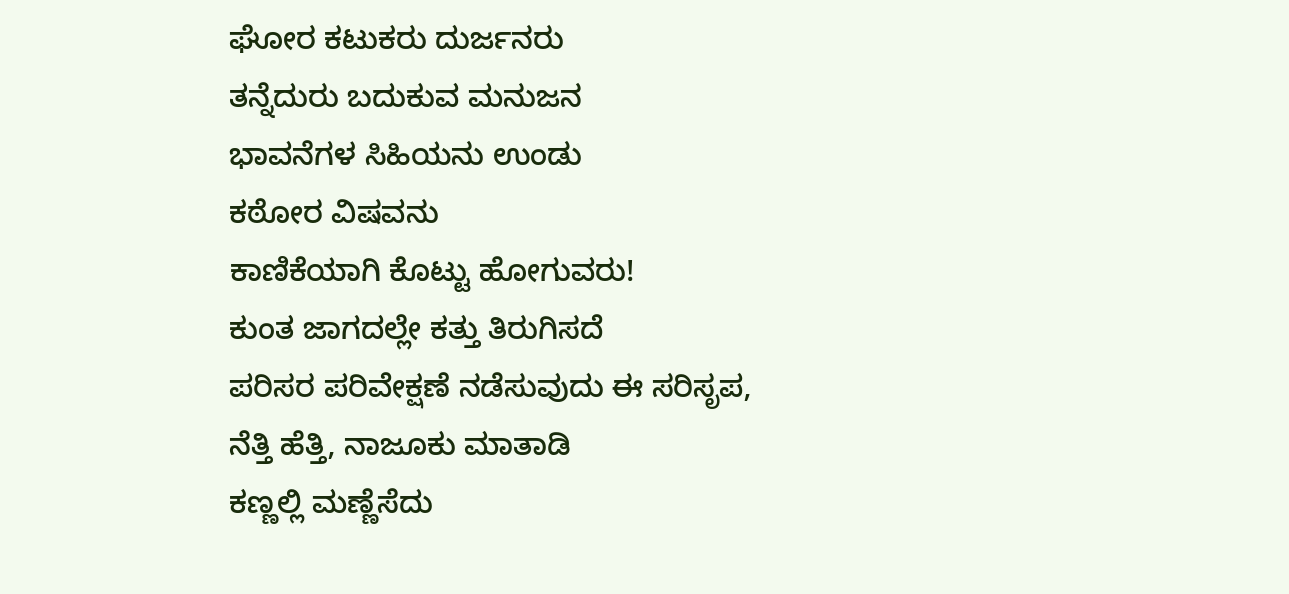ಘೋರ ಕಟುಕರು ದುರ್ಜನರು
ತನ್ನೆದುರು ಬದುಕುವ ಮನುಜನ
ಭಾವನೆಗಳ ಸಿಹಿಯನು ಉಂಡು
ಕಠೋರ ವಿಷವನು
ಕಾಣಿಕೆಯಾಗಿ ಕೊಟ್ಟು ಹೋಗುವರು!
ಕುಂತ ಜಾಗದಲ್ಲೇ ಕತ್ತು ತಿರುಗಿಸದೆ
ಪರಿಸರ ಪರಿವೇಕ್ಷಣೆ ನಡೆಸುವುದು ಈ ಸರಿಸೃಪ,
ನೆತ್ತಿ ಹೆತ್ತಿ, ನಾಜೂಕು ಮಾತಾಡಿ
ಕಣ್ಣಲ್ಲಿ ಮಣ್ಣೆಸೆದು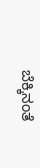ಬೆಕ್ಕಿನಂತೆ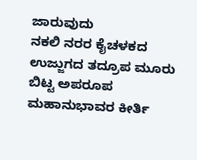ಜಾರುವುದು
ನಕಲಿ ನರರ ಕೈಚಳಕದ ಉಜ್ಜುಗದ ತದ್ರೂಪ ಮೂರು ಬಿಟ್ಟ ಅಪರೂಪ ಮಹಾನುಭಾವರ ಕೀರ್ತಿ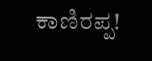ಕಾಣಿರಪ್ಪ!